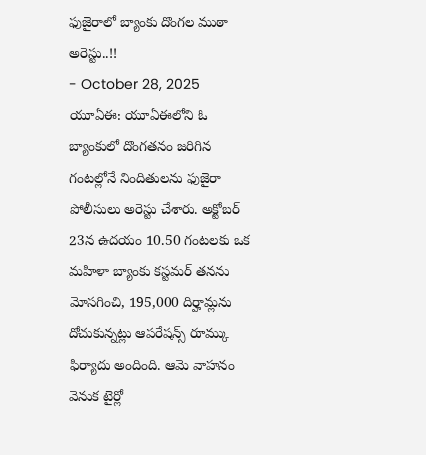ఫుజైరాలో బ్యాంకు దొంగల ముఠా అరెస్టు..!!
- October 28, 2025
యూఏఈ: యూఏఈలోని ఓ బ్యాంకులో దొంగతనం జరిగిన గంటల్లోనే నిందితులను ఫుజైరా పోలీసులు అరెస్టు చేశారు. అక్టోబర్ 23న ఉదయం 10.50 గంటలకు ఒక మహిళా బ్యాంకు కస్టమర్ తనను మోసగించి, 195,000 దిర్హామ్లను దోచుకున్నట్లు ఆపరేషన్స్ రూమ్కు ఫిర్యాదు అందింది. ఆమె వాహనం వెనుక టైర్లో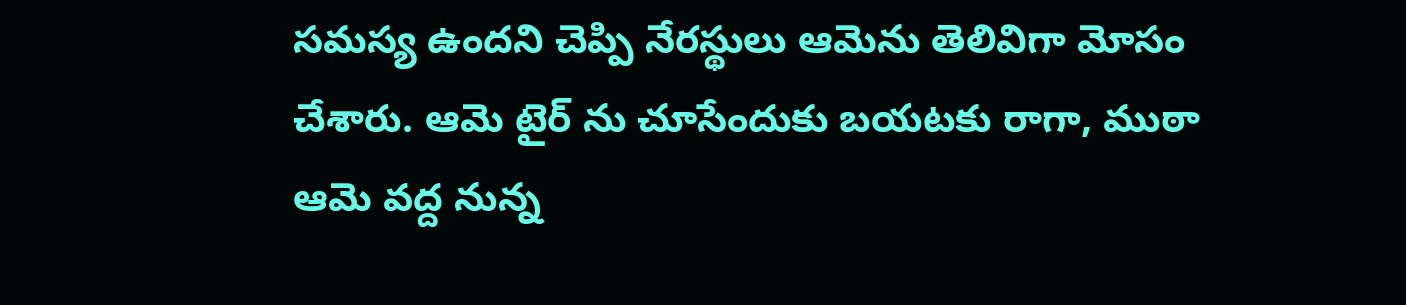సమస్య ఉందని చెప్పి నేరస్థులు ఆమెను తెలివిగా మోసం చేశారు. ఆమె టైర్ ను చూసేందుకు బయటకు రాగా, ముఠా ఆమె వద్ద నున్న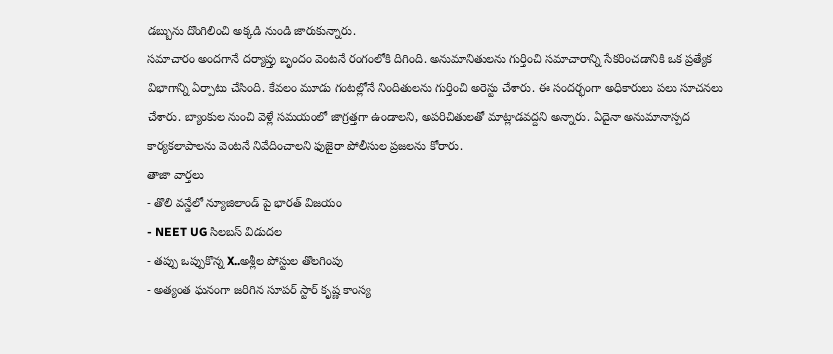డబ్బును దొంగిలించి అక్కడి నుండి జారుకున్నారు.
సమాచారం అందగానే దర్యాప్తు బృందం వెంటనే రంగంలోకి దిగింది. అనుమానితులను గుర్తించి సమాచారాన్ని సేకరించడానికి ఒక ప్రత్యేక విభాగాన్ని ఏర్పాటు చేసింది. కేవలం మూడు గంటల్లోనే నిందితులను గుర్తించి అరెస్టు చేశారు. ఈ సందర్భంగా అధికారులు పలు సూచనలు చేశారు. బ్యాంకుల నుంచి వెళ్లే సమయంలో జాగ్రత్తగా ఉండాలని, అపరిచితులతో మాట్లాడవద్దని అన్నారు. ఏదైనా అనుమానాస్పద కార్యకలాపాలను వెంటనే నివేదించాలని ఫుజైరా పోలీసుల ప్రజలను కోరారు.
తాజా వార్తలు
- తొలి వన్డేలో న్యూజిలాండ్ పై భారత్ విజయం
- NEET UG సిలబస్ విడుదల
- తప్పు ఒప్పుకొన్న X..అశ్లీల పోస్టుల తొలగింపు
- అత్యంత ఘనంగా జరిగిన సూపర్ స్టార్ కృష్ణ కాంస్య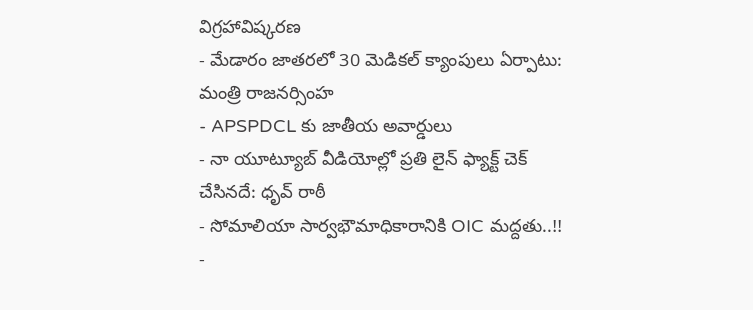విగ్రహావిష్కరణ
- మేడారం జాతరలో 30 మెడికల్ క్యాంపులు ఏర్పాటు: మంత్రి రాజనర్సింహ
- APSPDCL కు జాతీయ అవార్డులు
- నా యూట్యూబ్ వీడియోల్లో ప్రతి లైన్ ఫ్యాక్ట్ చెక్ చేసినదే: ధృవ్ రాఠీ
- సోమాలియా సార్వభౌమాధికారానికి OIC మద్దతు..!!
-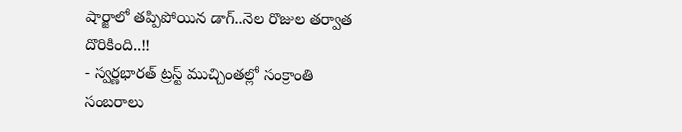షార్జాలో తప్పిపోయిన డాగ్..నెల రొజుల తర్వాత దొరికింది..!!
- స్వర్ణభారత్ ట్రస్ట్ ముచ్చింతల్లో సంక్రాంతి సంబరాలు